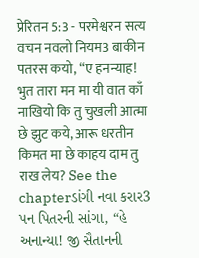प्रेरितन 5:3 - परमेश्वरन सत्य वचन नवलो नियम3 बाकीन पतरस कयो, “ए हनन्याह! भुत तारा मन मा यी वात काँ नाखियो कि तु चुखली आत्मा छे झुट कये, आरू धरतीन किमत मा छे काहय दाम तु राख लेय? See the chapterડાંગી નવા કરાર3 પન પિતરની સાંગા, “હે અનાન્યા! જી સૈતાનની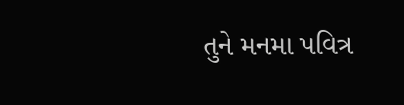તુને મનમા પવિત્ર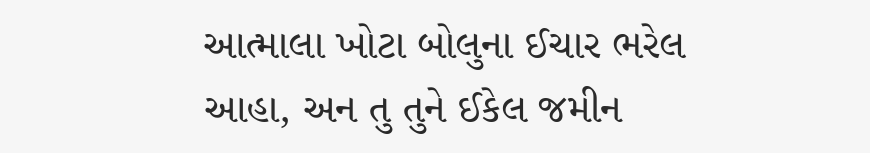આત્માલા ખોટા બોલુના ઈચાર ભરેલ આહા, અન તુ તુને ઈકેલ જમીન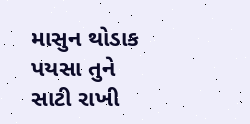માસુન થોડાક પયસા તુને સાટી રાખી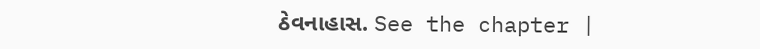ઠેવનાહાસ. See the chapter |